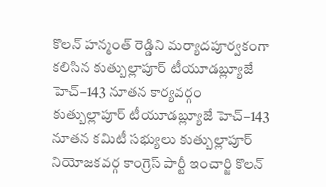కొలన్ హన్మంత్ రెడ్డిని మర్యాదపూర్వకంగా కలిసిన కుత్బుల్లాపూర్ టీయూడబ్ల్యూజే హెచ్–143 నూతన కార్యవర్గం
కుత్బుల్లాపూర్ టీయూడబ్ల్యూజే హెచ్–143 నూతన కమిటీ సభ్యులు కుత్బుల్లాపూర్ నియోజకవర్గ కాంగ్రెస్ పార్టీ ఇంచార్జి కొలన్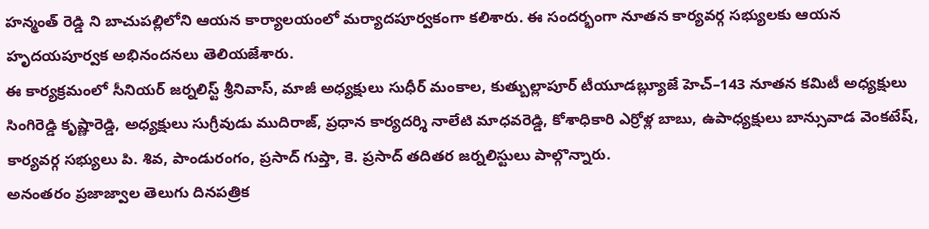హన్మంత్ రెడ్డి ని బాచుపల్లిలోని ఆయన కార్యాలయంలో మర్యాదపూర్వకంగా కలిశారు. ఈ సందర్భంగా నూతన కార్యవర్గ సభ్యులకు ఆయన హృదయపూర్వక అభినందనలు తెలియజేశారు.
ఈ కార్యక్రమంలో సీనియర్ జర్నలిస్ట్ శ్రీనివాస్, మాజీ అధ్యక్షులు సుధీర్ మంకాల, కుత్బుల్లాపూర్ టీయూడబ్ల్యూజే హెచ్–143 నూతన కమిటీ అధ్యక్షులు సింగిరెడ్డి కృష్ణారెడ్డి, అధ్యక్షులు సుగ్రీవుడు ముదిరాజ్, ప్రధాన కార్యదర్శి నాలేటి మాధవరెడ్డి, కోశాధికారి ఎర్రోళ్ల బాబు, ఉపాధ్యక్షులు బాన్సువాడ వెంకటేష్, కార్యవర్గ సభ్యులు పి. శివ, పాండురంగం, ప్రసాద్ గుప్తా, కె. ప్రసాద్ తదితర జర్నలిస్టులు పాల్గొన్నారు.
అనంతరం ప్రజాజ్వాల తెలుగు దినపత్రిక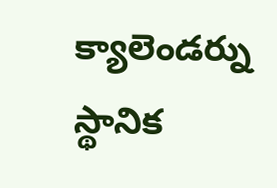క్యాలెండర్ను స్థానిక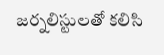జర్నలిస్టులతో కలిసి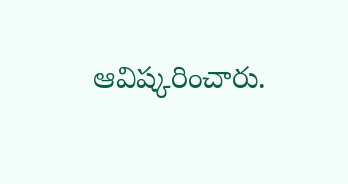ఆవిష్కరించారు.